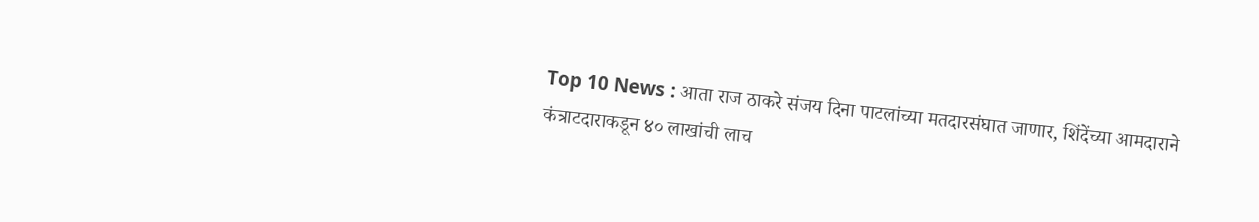Top 10 News : आता राज ठाकरे संजय दिना पाटलांच्या मतदारसंघात जाणार, शिंदेंच्या आमदाराने कंत्राटदाराकडून ४० लाखांची लाच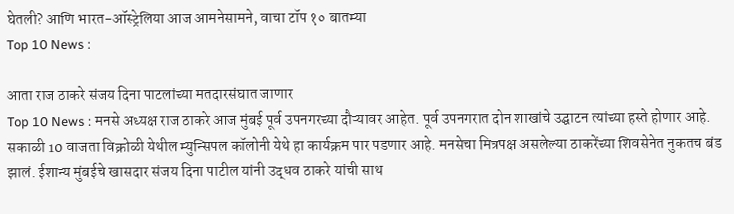घेतली? आणि भारत-ऑस्ट्रेलिया आज आमनेसामने, वाचा टॉप १० बातम्या
Top 10 News :

आता राज ठाकरे संजय दिना पाटलांच्या मतदारसंघात जाणार
Top 10 News : मनसे अध्यक्ष राज ठाकरे आज मुंबई पूर्व उपनगरच्या दौऱ्यावर आहेत. पूर्व उपनगरात दोन शाखांचे उद्घाटन त्यांच्या हस्ते होणार आहे. सकाळी 10 वाजता विक्रोळी येथील म्युन्सिपल कॉलोनी येथे हा कार्यक्रम पार पडणार आहे. मनसेचा मित्रपक्ष असलेल्या ठाकरेंच्या शिवसेनेत नुकतच बंड झालं. ईशान्य मुंबईचे खासदार संजय दिना पाटील यांनी उद्धव ठाकरे यांची साथ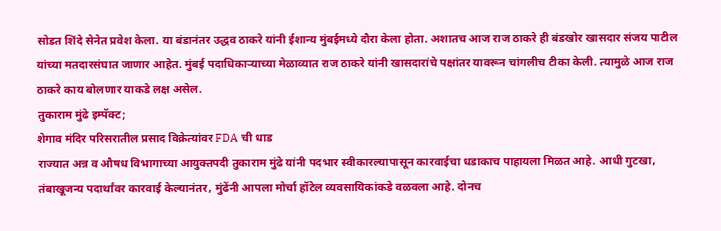सोडत शिंदे सेनेत प्रवेश केला. या बंडानंतर उद्धव ठाकरे यांनी ईशान्य मुंबईमध्ये दौरा केला होता. अशातच आज राज ठाकरे ही बंडखोर खासदार संजय पाटील यांच्या मतदारसंघात जाणार आहेत. मुंबई पदाधिकाऱ्याच्या मेळाव्यात राज ठाकरे यांनी खासदारांचे पक्षांतर यावरून चांगलीच टीका केली. त्यामुळे आज राज ठाकरे काय बोलणार याकडे लक्ष असेल.
तुकाराम मुंढे इम्पॅक्ट;
शेगाव मंदिर परिसरातील प्रसाद विक्रेत्यांवर FDA ची धाड
राज्यात अन्न व औषध विभागाच्या आयुक्तपदी तुकाराम मुंढे यांनी पदभार स्वीकारल्यापासून कारवाईचा धडाकाच पाहायला मिळत आहे. आधी गुटखा, तंबाखूजन्य पदार्थांवर कारवाई केल्यानंतर, मुंढेंनी आपला मोर्चा हॉटेल व्यवसायिकांकडे वळवला आहे. दोनच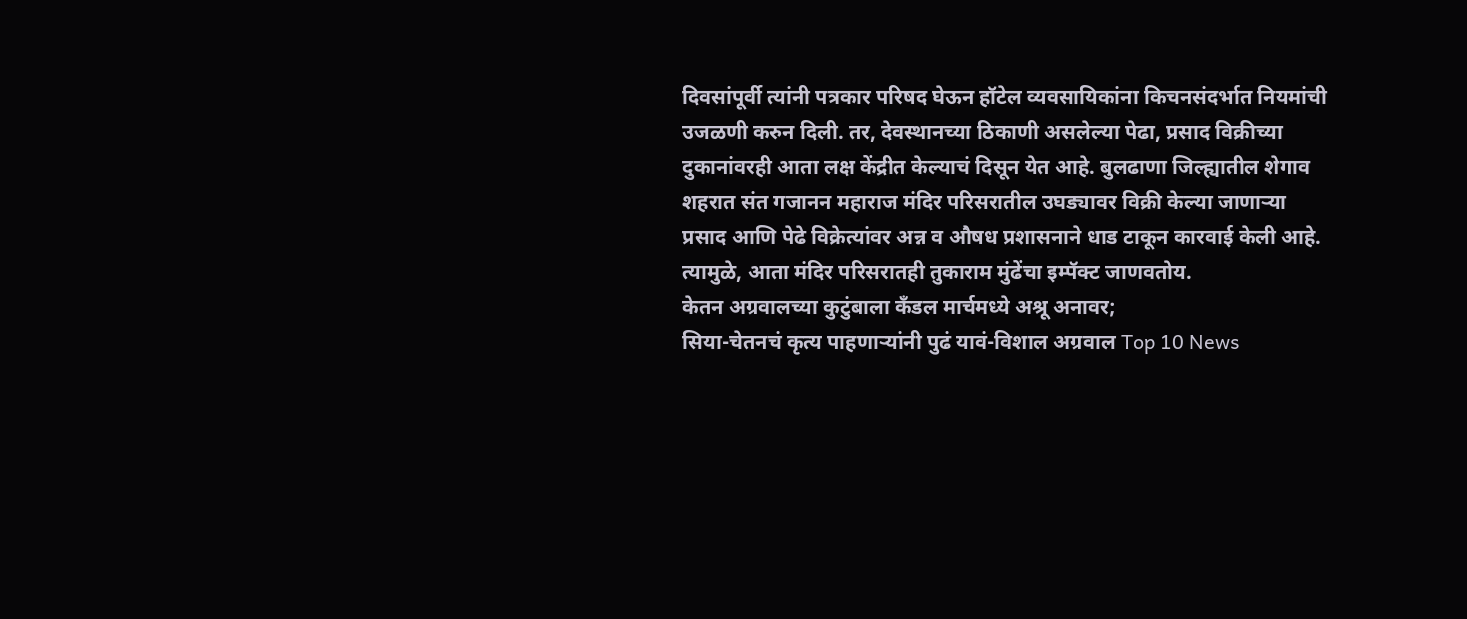दिवसांपूर्वी त्यांनी पत्रकार परिषद घेऊन हॉटेल व्यवसायिकांना किचनसंदर्भात नियमांची उजळणी करुन दिली. तर, देवस्थानच्या ठिकाणी असलेल्या पेढा, प्रसाद विक्रीच्या दुकानांवरही आता लक्ष केंद्रीत केल्याचं दिसून येत आहे. बुलढाणा जिल्ह्यातील शेगाव शहरात संत गजानन महाराज मंदिर परिसरातील उघड्यावर विक्री केल्या जाणाऱ्या प्रसाद आणि पेढे विक्रेत्यांवर अन्न व औषध प्रशासनाने धाड टाकून कारवाई केली आहे. त्यामुळे, आता मंदिर परिसरातही तुकाराम मुंढेंचा इम्पॅक्ट जाणवतोय.
केतन अग्रवालच्या कुटुंबाला कँडल मार्चमध्ये अश्रू अनावर;
सिया-चेतनचं कृत्य पाहणाऱ्यांनी पुढं यावं-विशाल अग्रवाल Top 10 News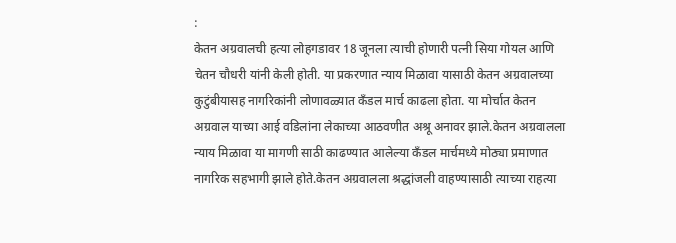:
केतन अग्रवालची हत्या लोहगडावर 18 जूनला त्याची होणारी पत्नी सिया गोयल आणि चेतन चौधरी यांनी केली होती. या प्रकरणात न्याय मिळावा यासाठी केतन अग्रवालच्या कुटुंबीयासह नागरिकांनी लोणावळ्यात कँडल मार्च काढला होता. या मोर्चात केतन अग्रवाल याच्या आई वडिलांना लेकाच्या आठवणीत अश्रू अनावर झाले.केतन अग्रवालला न्याय मिळावा या मागणी साठी काढण्यात आलेल्या कँडल मार्चमध्ये मोठ्या प्रमाणात नागरिक सहभागी झाले होते.केतन अग्रवालला श्रद्धांजली वाहण्यासाठी त्याच्या राहत्या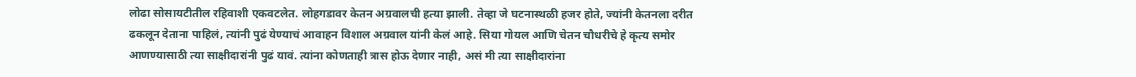लोढा सोसायटीतील रहिवाशी एकवटलेत. लोहगडावर केतन अग्रवालची हत्या झाली. तेव्हा जे घटनास्थळी हजर होते, ज्यांनी केतनला दरीत ढकलून देताना पाहिलं, त्यांनी पुढं येण्याचं आवाहन विशाल अग्रवाल यांनी केलं आहे. सिया गोयल आणि चेतन चौधरीचे हे कृत्य समोर आणण्यासाठी त्या साक्षीदारांनी पुढं यावं. त्यांना कोणताही त्रास होऊ देणार नाही, असं मी त्या साक्षीदारांना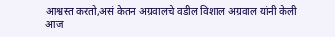आश्वस्त करतो,असं केतन अग्रवालचे वडील विशाल अग्रवाल यांनी केली
आज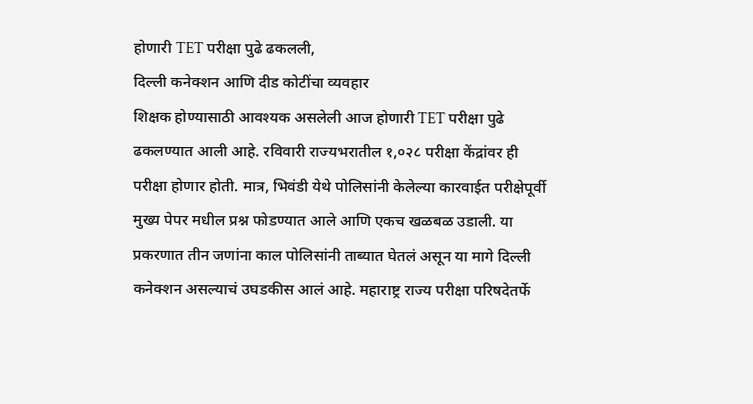होणारी TET परीक्षा पुढे ढकलली,
दिल्ली कनेक्शन आणि दीड कोटींचा व्यवहार
शिक्षक होण्यासाठी आवश्यक असलेली आज होणारी TET परीक्षा पुढे ढकलण्यात आली आहे. रविवारी राज्यभरातील १,०२८ परीक्षा केंद्रांवर ही परीक्षा होणार होती. मात्र, भिवंडी येथे पोलिसांनी केलेल्या कारवाईत परीक्षेपूर्वी मुख्य पेपर मधील प्रश्न फोडण्यात आले आणि एकच खळबळ उडाली. या प्रकरणात तीन जणांना काल पोलिसांनी ताब्यात घेतलं असून या मागे दिल्ली कनेक्शन असल्याचं उघडकीस आलं आहे. महाराष्ट्र राज्य परीक्षा परिषदेतर्फे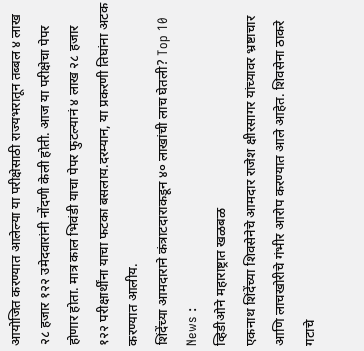आयोजित करण्यात आलेल्या या परीक्षेसाठी राज्यभरातून तब्बल ४ लाख २८ हजार १२२ उमेदवारांनी नोंदणी केली होती. आज या परीक्षेचा पेपर होणार होता. मात्र काल भिवंडी याचा पेपर फुटल्यानं ४ लाख २८ हजार १२२ परीक्षार्थींना याचा फटका बसलाय.दरम्यान, या प्रकरणी तिघांना अटक करण्यात आलीय.
शिंदेंच्या आमदाराने कंत्राटदाराकडून ४० लाखांची लाच घेतली? Top 10 News :
व्हिडीओने महाराष्ट्रात खळबळ
एकनाथ शिंदेंच्या शिवसेनेचे आमदार राजेश क्षीरसागर यांच्यावर भ्रष्टाचार आणि लाचखोरीचे गंभीर आरोप करण्यात आले आहेत. शिवसेना ठाकरे गटाचे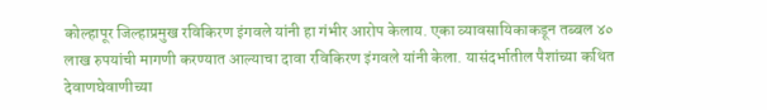कोल्हापूर जिल्हाप्रमुख रविकिरण इंगवले यांनी हा गंभीर आरोप केलाय. एका व्यावसायिकाकडून तब्बल ४० लाख रुपयांची मागणी करण्यात आल्याचा दावा रविकिरण इंगवले यांनी केला. यासंदर्भातील पैशांच्या कथित देवाणघेवाणीच्या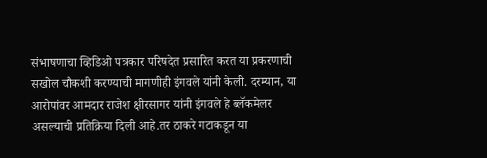संभाषणाचा व्हिडिओ पत्रकार परिषदेत प्रसारित करत या प्रकरणाची सखोल चौकशी करण्याची मागणीही इंगवले यांनी केली. दरम्यान, या आरोपांवर आमदार राजेश क्षीरसागर यांनी इंगवले हे ब्लॅकमेलर असल्याची प्रतिक्रिया दिली आहे.तर ठाकरे गटाकडून या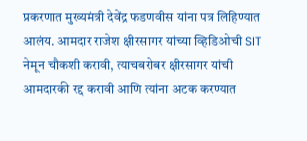प्रकरणात मुख्यमंत्री देवेंद्र फडणवीस यांना पत्र लिहिण्यात आलंय. आमदार राजेश क्षीरसागर यांच्या व्हिडिओची SIT नेमून चौकशी करावी, त्याचबरोबर क्षीरसागर यांची आमदारकी रद्द करावी आणि त्यांना अटक करण्यात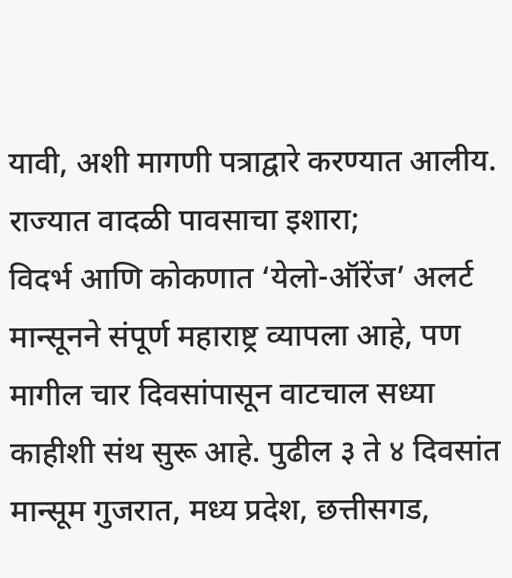यावी, अशी मागणी पत्राद्वारे करण्यात आलीय.
राज्यात वादळी पावसाचा इशारा;
विदर्भ आणि कोकणात ‘येलो-ऑरेंज’ अलर्ट
मान्सूनने संपूर्ण महाराष्ट्र व्यापला आहे, पण मागील चार दिवसांपासून वाटचाल सध्या काहीशी संथ सुरू आहे. पुढील ३ ते ४ दिवसांत मान्सूम गुजरात, मध्य प्रदेश, छत्तीसगड,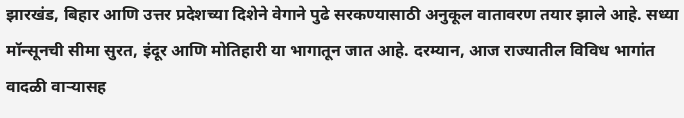झारखंड, बिहार आणि उत्तर प्रदेशच्या दिशेने वेगाने पुढे सरकण्यासाठी अनुकूल वातावरण तयार झाले आहे. सध्या मॉन्सूनची सीमा सुरत, इंदूर आणि मोतिहारी या भागातून जात आहे. दरम्यान, आज राज्यातील विविध भागांत वादळी वाऱ्यासह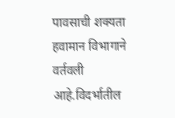पावसाची शक्यता हवामान विभागाने वर्तवली आहे.विदर्भातील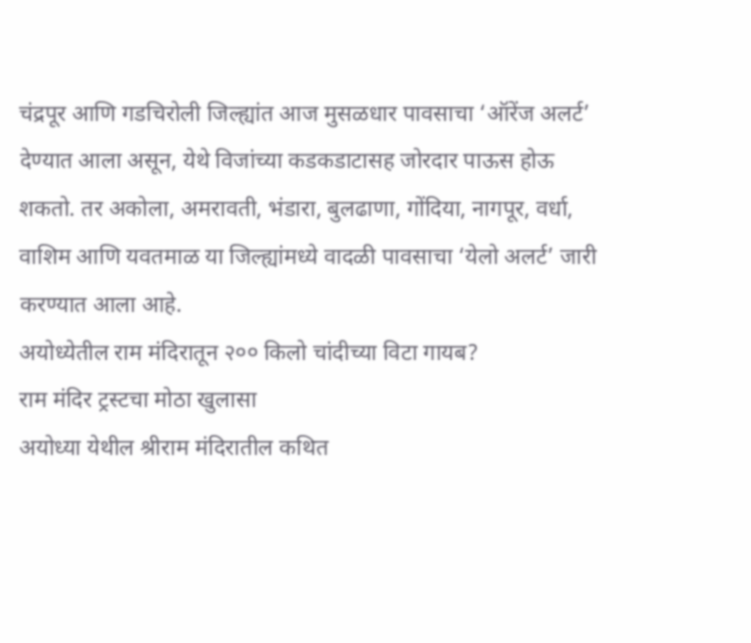चंद्रपूर आणि गडचिरोली जिल्ह्यांत आज मुसळधार पावसाचा ‘ऑरेंज अलर्ट’ देण्यात आला असून, येथे विजांच्या कडकडाटासह जोरदार पाऊस होऊ शकतो. तर अकोला, अमरावती, भंडारा, बुलढाणा, गोंदिया, नागपूर, वर्धा, वाशिम आणि यवतमाळ या जिल्ह्यांमध्ये वादळी पावसाचा ‘येलो अलर्ट’ जारी करण्यात आला आहे.
अयोध्येतील राम मंदिरातून २०० किलो चांदीच्या विटा गायब?
राम मंदिर ट्रस्टचा मोठा खुलासा
अयोध्या येथील श्रीराम मंदिरातील कथित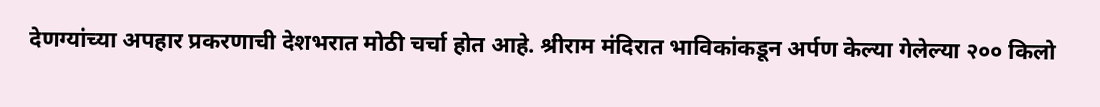देणग्यांच्या अपहार प्रकरणाची देशभरात मोठी चर्चा होत आहे. श्रीराम मंदिरात भाविकांकडून अर्पण केल्या गेलेल्या २०० किलो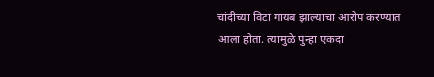चांदीच्या विटा गायब झाल्याचा आरोप करण्यात आला होता. त्यामुळे पुन्हा एकदा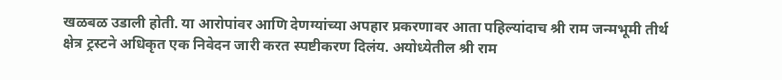खळबळ उडाली होती. या आरोपांवर आणि देणग्यांच्या अपहार प्रकरणावर आता पहिल्यांदाच श्री राम जन्मभूमी तीर्थ क्षेत्र ट्रस्टने अधिकृत एक निवेदन जारी करत स्पष्टीकरण दिलंय. अयोध्येतील श्री राम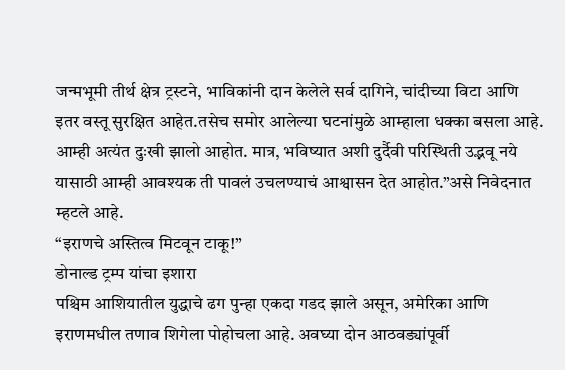जन्मभूमी तीर्थ क्षेत्र ट्रस्टने, भाविकांनी दान केलेले सर्व दागिने, चांदीच्या विटा आणि इतर वस्तू सुरक्षित आहेत.तसेच समोर आलेल्या घटनांमुळे आम्हाला धक्का बसला आहे. आम्ही अत्यंत दुःखी झालो आहोत. मात्र, भविष्यात अशी दुर्दैवी परिस्थिती उद्भवू नये यासाठी आम्ही आवश्यक ती पावलं उचलण्याचं आश्वासन देत आहोत.”असे निवेदनात म्हटले आहे.
“इराणचे अस्तित्व मिटवून टाकू!”
डोनाल्ड ट्रम्प यांचा इशारा
पश्चिम आशियातील युद्धाचे ढग पुन्हा एकदा गडद झाले असून, अमेरिका आणि इराणमधील तणाव शिगेला पोहोचला आहे. अवघ्या दोन आठवड्यांपूर्वी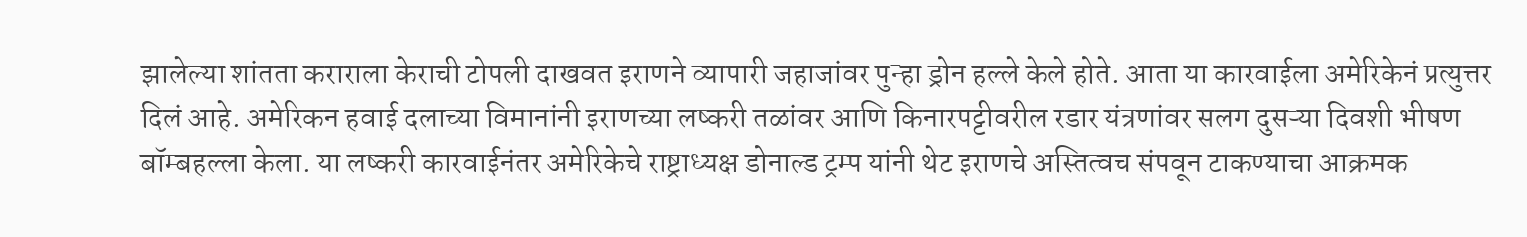झालेल्या शांतता कराराला केराची टोपली दाखवत इराणने व्यापारी जहाजांवर पुन्हा ड्रोन हल्ले केले होते. आता या कारवाईला अमेरिकेनं प्रत्युत्तर दिलं आहे. अमेरिकन हवाई दलाच्या विमानांनी इराणच्या लष्करी तळांवर आणि किनारपट्टीवरील रडार यंत्रणांवर सलग दुसऱ्या दिवशी भीषण बॉम्बहल्ला केला. या लष्करी कारवाईनंतर अमेरिकेचे राष्ट्राध्यक्ष डोनाल्ड ट्रम्प यांनी थेट इराणचे अस्तित्वच संपवून टाकण्याचा आक्रमक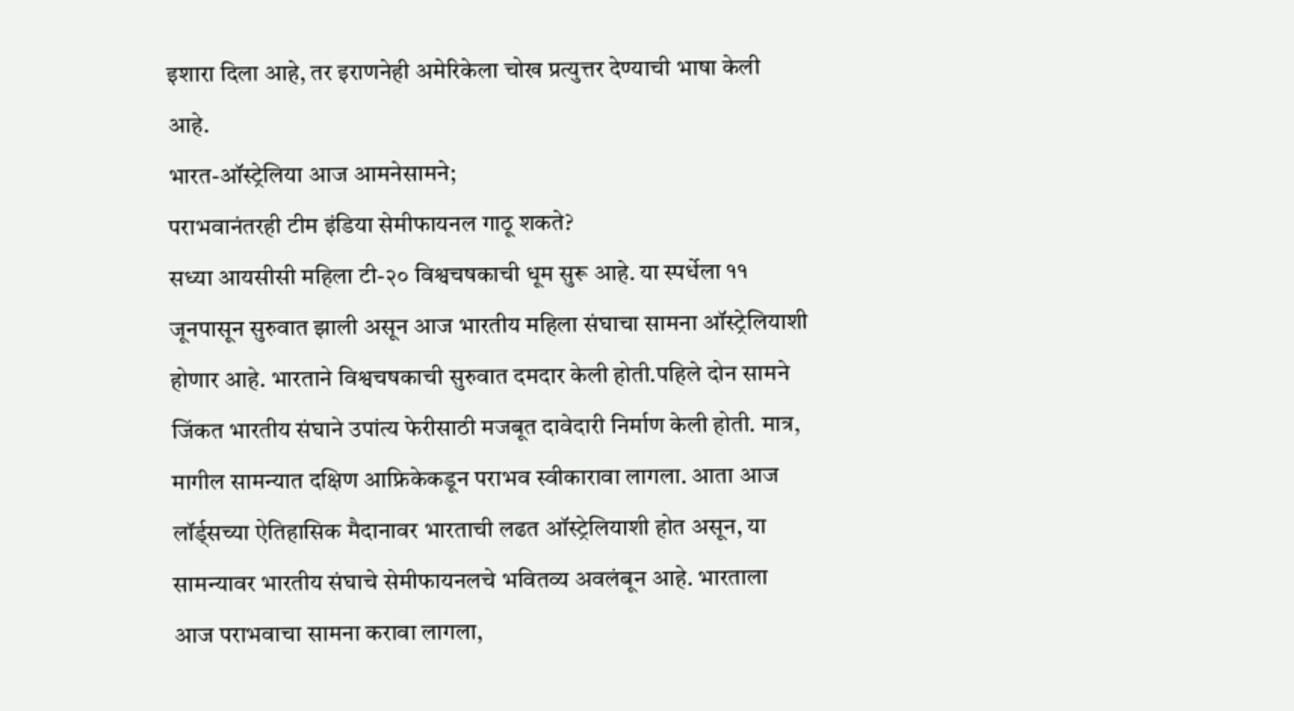इशारा दिला आहे, तर इराणनेही अमेरिकेला चोख प्रत्युत्तर देण्याची भाषा केली आहे.
भारत-ऑस्ट्रेलिया आज आमनेसामने;
पराभवानंतरही टीम इंडिया सेमीफायनल गाठू शकते?
सध्या आयसीसी महिला टी-२० विश्वचषकाची धूम सुरू आहे. या स्पर्धेला ११ जूनपासून सुरुवात झाली असून आज भारतीय महिला संघाचा सामना ऑस्ट्रेलियाशी होणार आहे. भारताने विश्वचषकाची सुरुवात दमदार केली होती.पहिले दोन सामने जिंकत भारतीय संघाने उपांत्य फेरीसाठी मजबूत दावेदारी निर्माण केली होती. मात्र, मागील सामन्यात दक्षिण आफ्रिकेकडून पराभव स्वीकारावा लागला. आता आज लॉर्ड्सच्या ऐतिहासिक मैदानावर भारताची लढत ऑस्ट्रेलियाशी होत असून, या सामन्यावर भारतीय संघाचे सेमीफायनलचे भवितव्य अवलंबून आहे. भारताला आज पराभवाचा सामना करावा लागला,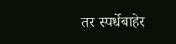तर स्पर्धेबाहेर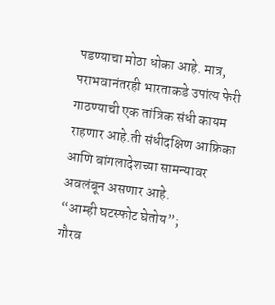पडण्याचा मोठा धोका आहे. मात्र, पराभवानंतरही भारताकडे उपांत्य फेरी गाठण्याची एक तांत्रिक संधी कायम राहणार आहे.ती संधीदक्षिण आफ्रिका आणि बांगलादेशच्या सामन्यावर अवलंबून असणार आहे.
“आम्ही घटस्फोट घेतोय”;
गौरव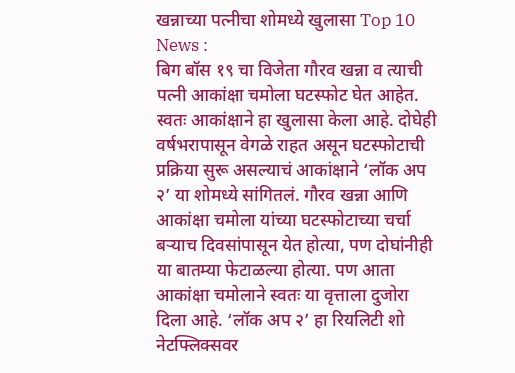खन्नाच्या पत्नीचा शोमध्ये खुलासा Top 10 News :
बिग बॉस १९ चा विजेता गौरव खन्ना व त्याची पत्नी आकांक्षा चमोला घटस्फोट घेत आहेत. स्वतः आकांक्षाने हा खुलासा केला आहे. दोघेही वर्षभरापासून वेगळे राहत असून घटस्फोटाची प्रक्रिया सुरू असल्याचं आकांक्षाने ‘लॉक अप २’ या शोमध्ये सांगितलं. गौरव खन्ना आणि आकांक्षा चमोला यांच्या घटस्फोटाच्या चर्चा बऱ्याच दिवसांपासून येत होत्या, पण दोघांनीही या बातम्या फेटाळल्या होत्या. पण आता आकांक्षा चमोलाने स्वतः या वृत्ताला दुजोरा दिला आहे. ‘लॉक अप २’ हा रियलिटी शो नेटफ्लिक्सवर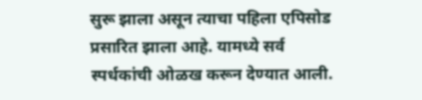सुरू झाला असून त्याचा पहिला एपिसोड प्रसारित झाला आहे. यामध्ये सर्व स्पर्धकांची ओळख करून देण्यात आली.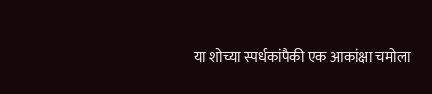या शोच्या स्पर्धकांपैकी एक आकांक्षा चमोला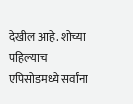देखील आहे. शोच्या पहिल्याच एपिसोडमध्ये सर्वांना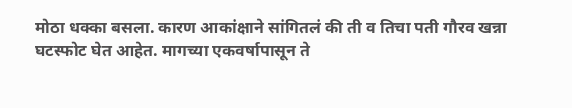मोठा धक्का बसला. कारण आकांक्षाने सांगितलं की ती व तिचा पती गौरव खन्ना घटस्फोट घेत आहेत. मागच्या एकवर्षापासून ते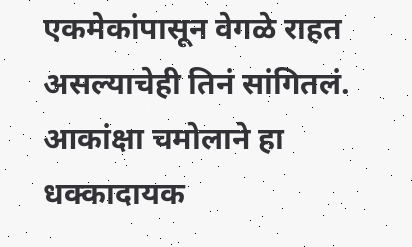एकमेकांपासून वेगळे राहत असल्याचेही तिनं सांगितलं. आकांक्षा चमोलाने हा धक्कादायक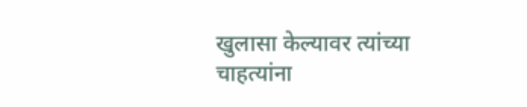खुलासा केल्यावर त्यांच्या चाहत्यांना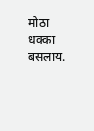मोठा धक्का बसलाय.